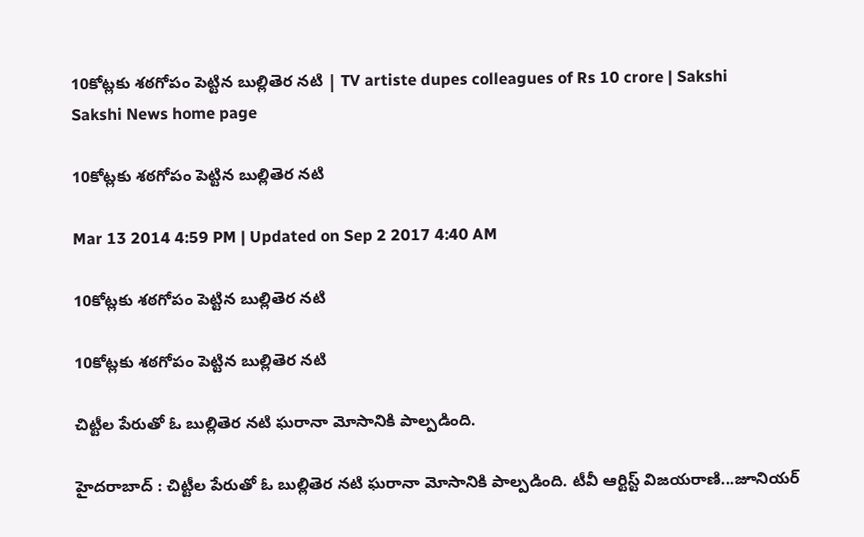10కోట్లకు శఠగోపం పెట్టిన బుల్లితెర నటి | TV artiste dupes colleagues of Rs 10 crore | Sakshi
Sakshi News home page

10కోట్లకు శఠగోపం పెట్టిన బుల్లితెర నటి

Mar 13 2014 4:59 PM | Updated on Sep 2 2017 4:40 AM

10కోట్లకు శఠగోపం పెట్టిన బుల్లితెర నటి

10కోట్లకు శఠగోపం పెట్టిన బుల్లితెర నటి

చిట్టీల పేరుతో ఓ బుల్లితెర నటి ఘరానా మోసానికి పాల్పడింది.

హైదరాబాద్ : చిట్టీల పేరుతో ఓ బుల్లితెర నటి ఘరానా మోసానికి పాల్పడింది. టీవీ ఆర్టిస్ట్ విజయరాణి...జూనియర్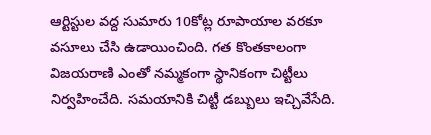ఆర్టిస్టుల వద్ద సుమారు 10కోట్ల రూపాయాల వరకూ వసూలు చేసి ఉడాయించింది. గత కొంతకాలంగా విజయరాణి ఎంతో నమ్మకంగా స్థానికంగా చిట్టీలు నిర్వహించేది. సమయానికి చిట్టీ డబ్బులు ఇచ్చివేసేది.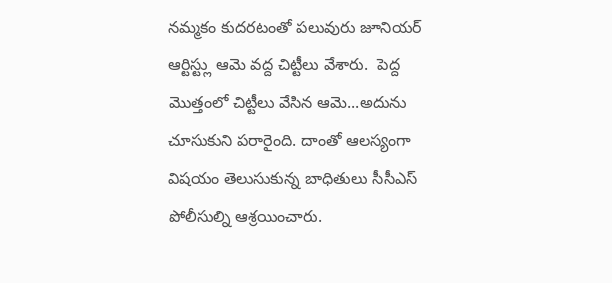నమ్మకం కుదరటంతో పలువురు జూనియర్ ఆర్టిస్ట్లు ఆమె వద్ద చిట్టీలు వేశారు.  పెద్ద మొత్తంలో చిట్టీలు వేసిన ఆమె...అదును చూసుకుని పరారైంది. దాంతో ఆలస్యంగా విషయం తెలుసుకున్న బాధితులు సీసీఎస్ పోలీసుల్ని ఆశ్రయించారు.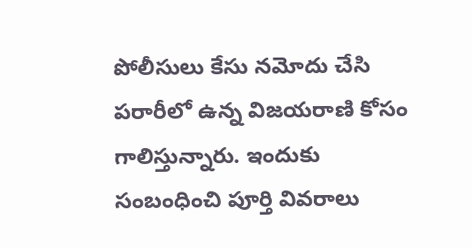పోలీసులు కేసు నమోదు చేసి పరారీలో ఉన్న విజయరాణి కోసం గాలిస్తున్నారు. ఇందుకు సంబంధించి పూర్తి వివరాలు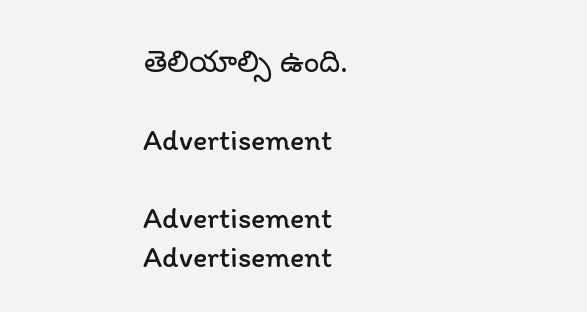తెలియాల్సి ఉంది.

Advertisement

Advertisement
Advertisement